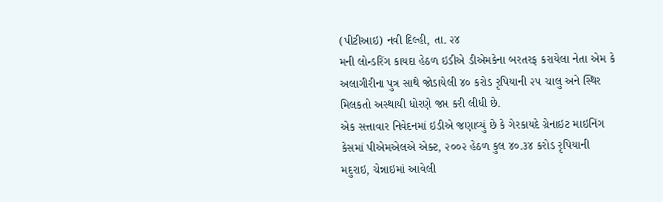(પીટીઆઇ) નવી દિલ્હી, તા. ૨૪
મની લોન્ડરિંગ કાયદા હેઠળ ઇડીએ ડીએમકેના બરતરફ કરાયેલા નેતા એમ કે અલાગીરીના પુત્ર સાથે જોડાયેલી ૪૦ કરોડ રૃપિયાની ૨૫ ચાલુ અને સ્થિર મિલકતો અસ્થાયી ધોરણે જપ્ત કરી લીધી છે.
એક સત્તાવાર નિવેદનમાં ઇડીએ જણાવ્યું છે કે ગેરકાયદે ગ્રેનાઇટ માઇનિંગ કેસમાં પીએમએલએ એક્ટ, ૨૦૦૨ હેઠળ કુલ ૪૦.૩૪ કરોડ રૃપિયાની મદુરાઇ, ચેન્નાઇમાં આવેલી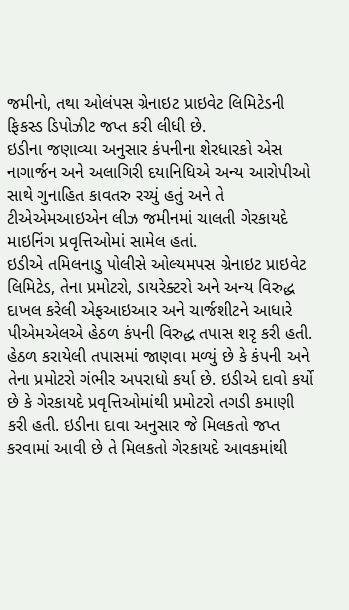જમીનો, તથા ઓલંપસ ગ્રેનાઇટ પ્રાઇવેટ લિમિટેડની ફિકસ્ડ ડિપોઝીટ જપ્ત કરી લીધી છે.
ઇડીના જણાવ્યા અનુસાર કંપનીના શેરધારકો એસ નાગાર્જન અને અલાગિરી દયાનિધિએ અન્ય આરોપીઓ સાથે ગુનાહિત કાવતરુ રચ્યું હતું અને તે ટીએએમઆઇએન લીઝ જમીનમાં ચાલતી ગેરકાયદે માઇનિંગ પ્રવૃત્તિઓમાં સામેલ હતાં.
ઇડીએ તમિલનાડુ પોલીસે ઓલ્યમપસ ગ્રેનાઇટ પ્રાઇવેટ લિમિટેડ, તેના પ્રમોટરો, ડાયરેક્ટરો અને અન્ય વિરુદ્ધ દાખલ કરેલી એફઆઇઆર અને ચાર્જશીટને આધારે પીએમએલએ હેઠળ કંપની વિરુદ્ધ તપાસ શરૃ કરી હતી.
હેઠળ કરાયેલી તપાસમાં જાણવા મળ્યું છે કે કંપની અને તેના પ્રમોટરો ગંભીર અપરાધો કર્યા છે. ઇડીએ દાવો કર્યો છે કે ગેરકાયદે પ્રવૃત્તિઓમાંથી પ્રમોટરો તગડી કમાણી કરી હતી. ઇડીના દાવા અનુસાર જે મિલકતો જપ્ત કરવામાં આવી છે તે મિલકતો ગેરકાયદે આવકમાંથી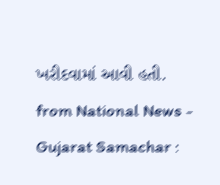ખરીદવામાં આવી હતી.
from National News - Gujarat Samachar :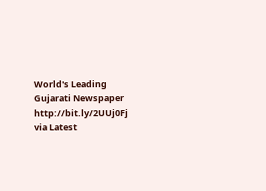World's Leading Gujarati Newspaper http://bit.ly/2UUj0Fj
via Latest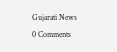Gujarati News
0 Comments